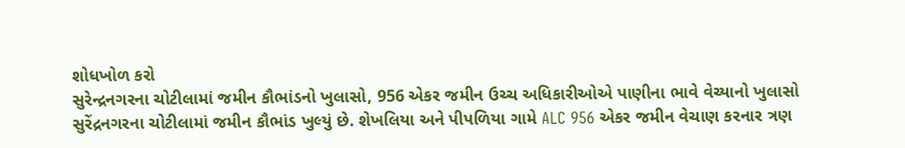શોધખોળ કરો
સુરેન્દ્રનગરના ચોટીલામાં જમીન કૌભાંડનો ખુલાસો, 956 એકર જમીન ઉચ્ચ અધિકારીઓએ પાણીના ભાવે વેચ્યાનો ખુલાસો
સુરેંદ્રનગરના ચોટીલામાં જમીન કૌભાંડ ખુલ્યું છે. શેખલિયા અને પીપળિયા ગામે ALC 956 એકર જમીન વેચાણ કરનાર ત્રણ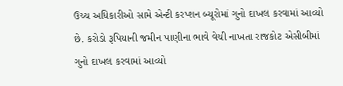ઉચ્ચ અધિકારીઓ સામે એન્ટી કરપ્શન બ્યૂરોમાં ગુનો દાખલ કરવામાં આવ્યો છે. કરોડો રૂપિયાની જમીન પાણીના ભાવે વેચી નાખતા રાજકોટ એસીબીમાં ગુનો દાખલ કરવામાં આવ્યો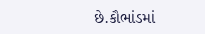છે.કૌભાંડમાં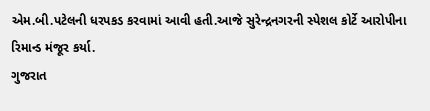એમ.બી.પટેલની ધરપકડ કરવામાં આવી હતી.આજે સુરેન્દ્રનગરની સ્પેશલ કોર્ટે આરોપીના રિમાન્ડ મંજૂર કર્યા.
ગુજરાત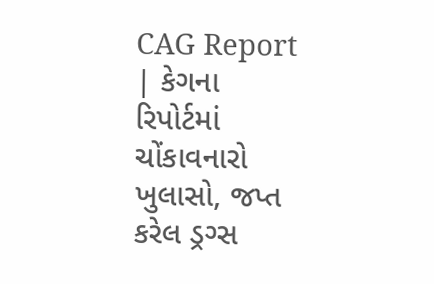CAG Report | કેગના રિપોર્ટમાં ચોંકાવનારો ખુલાસો, જપ્ત કરેલ ડ્રગ્સ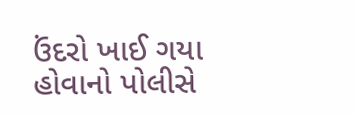ઉંદરો ખાઈ ગયા હોવાનો પોલીસે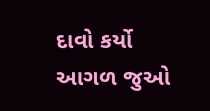દાવો કર્યો
આગળ જુઓ